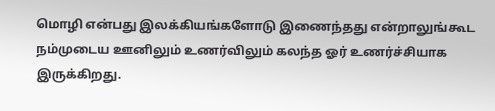மொழி என்பது இலக்கியங்களோடு இணைந்தது என்றாலுங்கூட நம்முடைய ஊனிலும் உணர்விலும் கலந்த ஓர் உணர்ச்சியாக இருக்கிறது.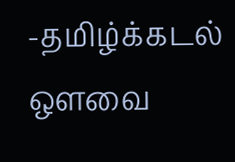-தமிழ்க்கடல் ஔவை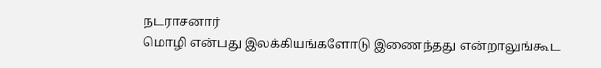நடராசனார்
மொழி என்பது இலக்கியங்களோடு இணைந்தது என்றாலுங்கூட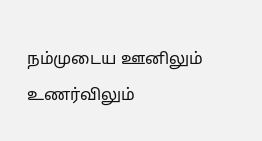நம்முடைய ஊனிலும் உணர்விலும்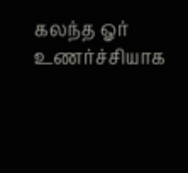கலந்த ஓர் உணர்ச்சியாக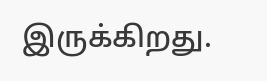இருக்கிறது.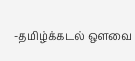-தமிழ்க்கடல் ஔவை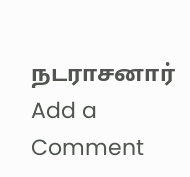நடராசனார்
Add a Comment